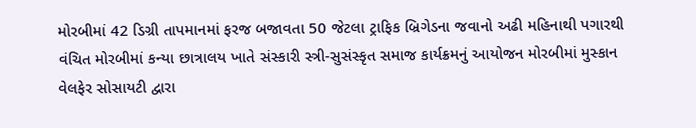મોરબીમાં 42 ડિગ્રી તાપમાનમાં ફરજ બજાવતા 50 જેટલા ટ્રાફિક બ્રિગેડના જવાનો અઢી મહિનાથી પગારથી વંચિત મોરબીમાં કન્યા છાત્રાલય ખાતે સંસ્કારી સ્ત્રી-સુસંસ્કૃત સમાજ કાર્યક્રમનું આયોજન મોરબીમાં મુસ્કાન વેલફેર સોસાયટી દ્વારા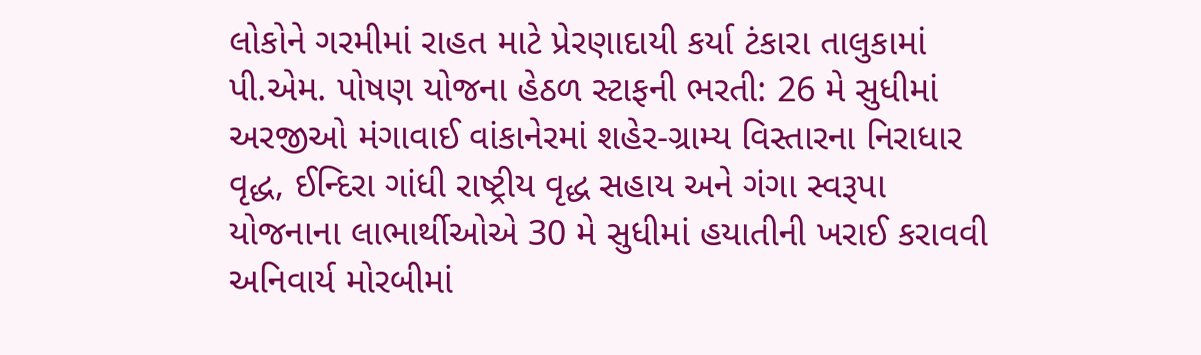લોકોને ગરમીમાં રાહત માટે પ્રેરણાદાયી કર્યા ટંકારા તાલુકામાં પી.એમ. પોષણ યોજના હેઠળ સ્ટાફની ભરતી: 26 મે સુધીમાં અરજીઓ મંગાવાઈ વાંકાનેરમાં શહેર-ગ્રામ્ય વિસ્તારના નિરાધાર વૃદ્ધ, ઈન્દિરા ગાંધી રાષ્ટ્રીય વૃદ્ધ સહાય અને ગંગા સ્વરૂપા યોજનાના લાભાર્થીઓએ 30 મે સુધીમાં હયાતીની ખરાઈ કરાવવી અનિવાર્ય મોરબીમાં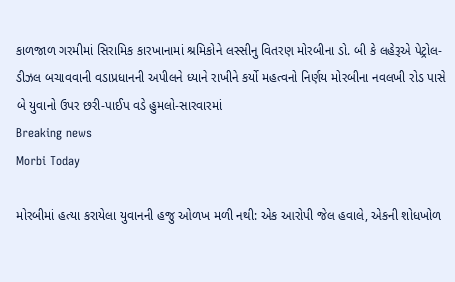કાળજાળ ગરમીમાં સિરામિક કારખાનામાં શ્રમિકોને લસ્સીનુ વિતરણ મોરબીના ડો. બી કે લહેરૂએ પેટ્રોલ-ડીઝલ બચાવવાની વડાપ્રધાનની અપીલને ધ્યાને રાખીને કર્યો મહત્વનો નિર્ણય મોરબીના નવલખી રોડ પાસે બે યુવાનો ઉપર છરી-પાઈપ વડે હુમલો-સારવારમાં
Breaking news
Morbi Today

મોરબીમાં હત્યા કરાયેલા યુવાનની હજુ ઓળખ મળી નથી: એક આરોપી જેલ હવાલે, એકની શોધખોળ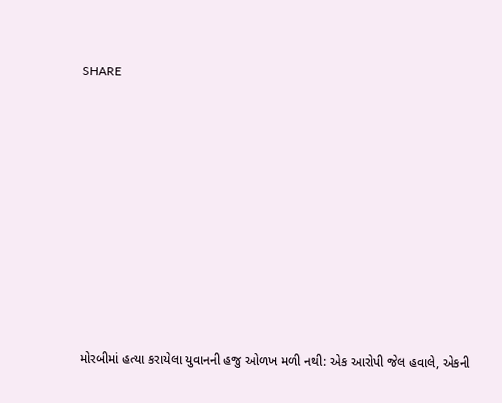SHARE











મોરબીમાં હત્યા કરાયેલા યુવાનની હજુ ઓળખ મળી નથી: એક આરોપી જેલ હવાલે, એકની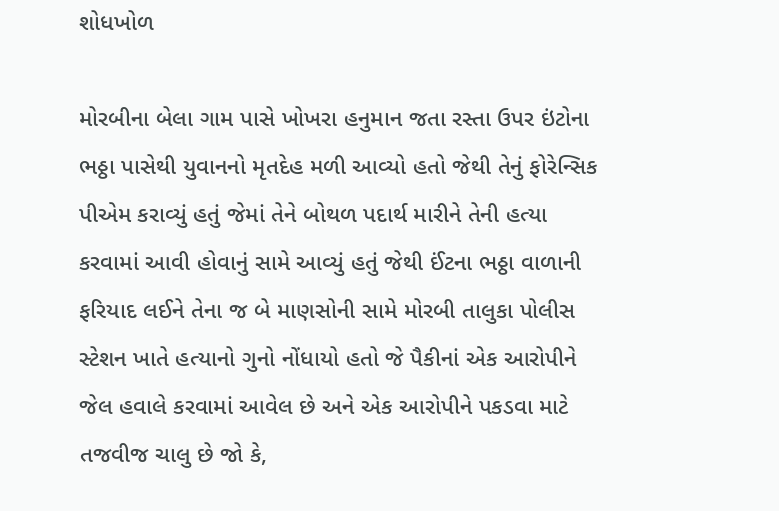શોધખોળ

મોરબીના બેલા ગામ પાસે ખોખરા હનુમાન જતા રસ્તા ઉપર ઇંટોના ભઠ્ઠા પાસેથી યુવાનનો મૃતદેહ મળી આવ્યો હતો જેથી તેનું ફોરેન્સિક પીએમ કરાવ્યું હતું જેમાં તેને બોથળ પદાર્થ મારીને તેની હત્યા કરવામાં આવી હોવાનું સામે આવ્યું હતું જેથી ઈંટના ભઠ્ઠા વાળાની ફરિયાદ લઈને તેના જ બે માણસોની સામે મોરબી તાલુકા પોલીસ સ્ટેશન ખાતે હત્યાનો ગુનો નોંધાયો હતો જે પૈકીનાં એક આરોપીને જેલ હવાલે કરવામાં આવેલ છે અને એક આરોપીને પકડવા માટે તજવીજ ચાલુ છે જો કે,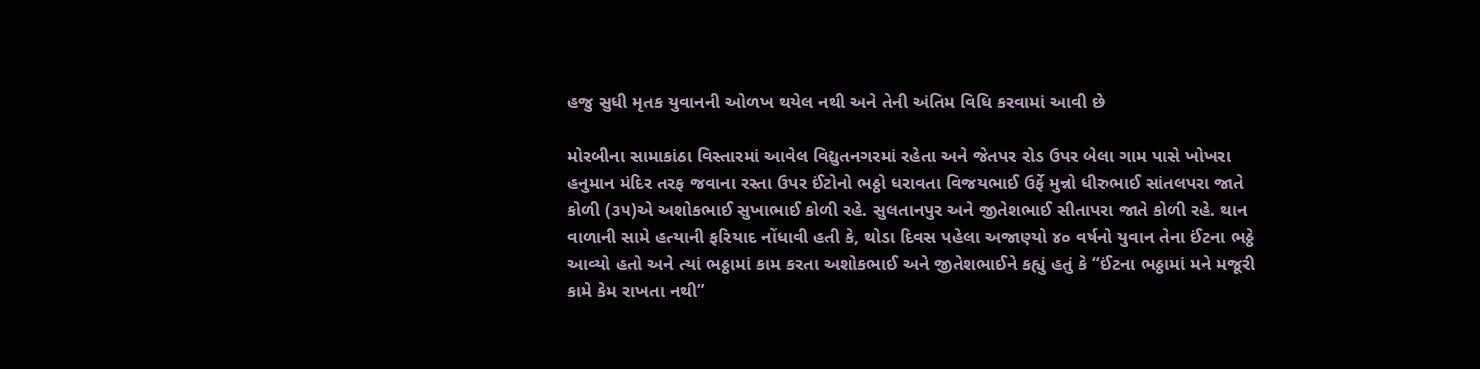હજુ સુધી મૃતક યુવાનની ઓળખ થયેલ નથી અને તેની અંતિમ વિધિ કરવામાં આવી છે

મોરબીના સામાકાંઠા વિસ્તારમાં આવેલ વિદ્યુતનગરમાં રહેતા અને જેતપર રોડ ઉપર બેલા ગામ પાસે ખોખરા હનુમાન મંદિર તરફ જવાના રસ્તા ઉપર ઈંટોનો ભઠ્ઠો ધરાવતા વિજયભાઈ ઉર્ફે મુન્નો ધીરુભાઈ સાંતલપરા જાતે કોળી (૩૫)એ અશોકભાઈ સુખાભાઈ કોળી રહે. સુલતાનપુર અને જીતેશભાઈ સીતાપરા જાતે કોળી રહે. થાન વાળાની સામે હત્યાની ફરિયાદ નોંધાવી હતી કે, થોડા દિવસ પહેલા અજાણ્યો ૪૦ વર્ષનો યુવાન તેના ઈંટના ભઠ્ઠે આવ્યો હતો અને ત્યાં ભઠ્ઠામાં કામ કરતા અશોકભાઈ અને જીતેશભાઈને કહ્યું હતું કે “ઈંટના ભઠ્ઠામાં મને મજૂરી કામે કેમ રાખતા નથી”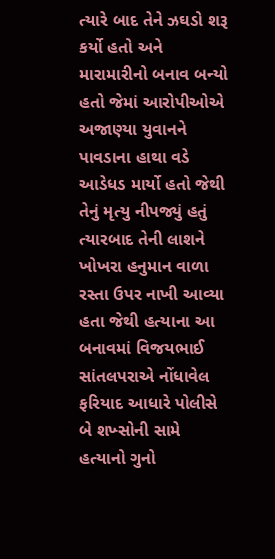ત્યારે બાદ તેને ઝઘડો શરૂ કર્યો હતો અને મારામારીનો બનાવ બન્યો હતો જેમાં આરોપીઓએ અજાણ્યા યુવાનને પાવડાના હાથા વડે આડેધડ માર્યો હતો જેથી તેનું મૃત્યુ નીપજ્યું હતું ત્યારબાદ તેની લાશને ખોખરા હનુમાન વાળા રસ્તા ઉપર નાખી આવ્યા હતા જેથી હત્યાના આ બનાવમાં વિજયભાઈ સાંતલપરાએ નોંધાવેલ ફરિયાદ આધારે પોલીસે બે શખ્સોની સામે હત્યાનો ગુનો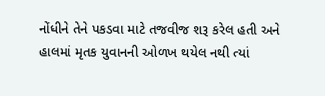નોંધીને તેને પકડવા માટે તજવીજ શરૂ કરેલ હતી અને હાલમાં મૃતક યુવાનની ઓળખ થયેલ નથી ત્યાં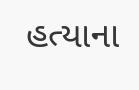હત્યાના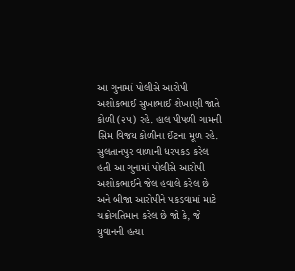આ ગુનામાં પોલીસે આરોપી અશોકભાઈ સુખાભાઈ શેખાણી જાતે કોળી (૨૫) રહે. હાલ પીપળી ગામની સિમ વિજય કોળીના ઈંટના મૂળ રહે. સુલતાનપુર વાળાની ધરપકડ કરેલ હતી આ ગુનામાં પોલીસે આરોપી અશોકભાઈને જેલ હવાલે કરેલ છે અને બીજા આરોપીને પકડવામાં માટે ચક્રોગતિમાન કરેલ છે જો કે, જે યુવાનની હત્યા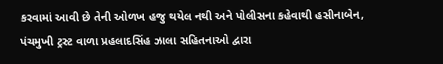કરવામાં આવી છે તેની ઓળખ હજુ થયેલ નથી અને પોલીસના કહેવાથી હસીનાબેન, પંચમુખી ટ્રસ્ટ વાળા પ્રહલાદસિંહ ઝાલા સહિતનાઓ દ્વારા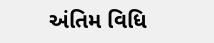અંતિમ વિધિ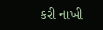કરી નાખી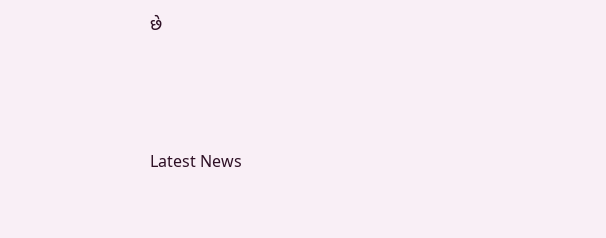છે






Latest News